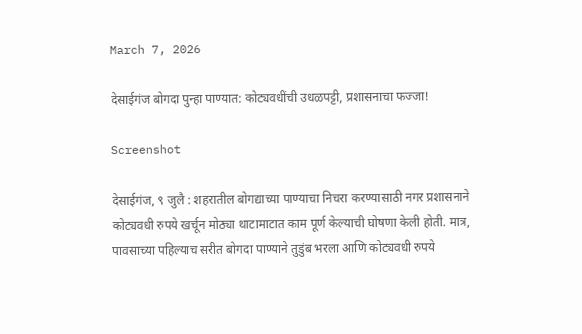March 7, 2026

देसाईगंज बोगदा पुन्हा पाण्यात: कोट्यवधींची उधळपट्टी, प्रशासनाचा फज्जा!

Screenshot

देसाईगंज, ९ जुलै : शहरातील बोगद्याच्या पाण्याचा निचरा करण्यासाठी नगर प्रशासनाने कोट्यवधी रुपये खर्चून मोठ्या थाटामाटात काम पूर्ण केल्याची घोषणा केली होती. मात्र, पावसाच्या पहिल्याच सरीत बोगदा पाण्याने तुडुंब भरला आणि कोट्यवधी रुपये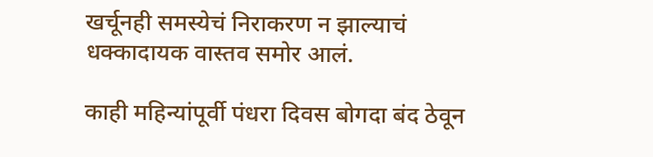खर्चूनही समस्येचं निराकरण न झाल्याचं धक्कादायक वास्तव समोर आलं.

काही महिन्यांपूर्वी पंधरा दिवस बोगदा बंद ठेवून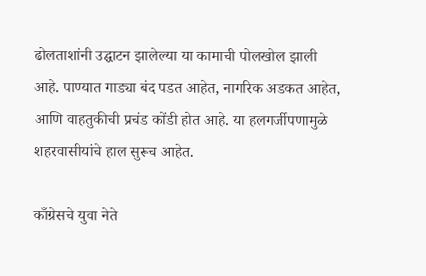ढोलताशांनी उद्घाटन झालेल्या या कामाची पोलखोल झाली आहे. पाण्यात गाड्या बंद पडत आहेत, नागरिक अडकत आहेत, आणि वाहतुकीची प्रचंड कोंडी होत आहे. या हलगर्जीपणामुळे शहरवासीयांचे हाल सुरूच आहेत.

काँग्रेसचे युवा नेते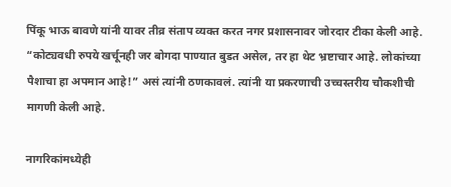पिंकू भाऊ बावणे यांनी यावर तीव्र संताप व्यक्त करत नगर प्रशासनावर जोरदार टीका केली आहे. “कोट्यवधी रुपये खर्चूनही जर बोगदा पाण्यात बुडत असेल, तर हा थेट भ्रष्टाचार आहे. लोकांच्या पैशाचा हा अपमान आहे!” असं त्यांनी ठणकावलं. त्यांनी या प्रकरणाची उच्चस्तरीय चौकशीची मागणी केली आहे.

नागरिकांमध्येही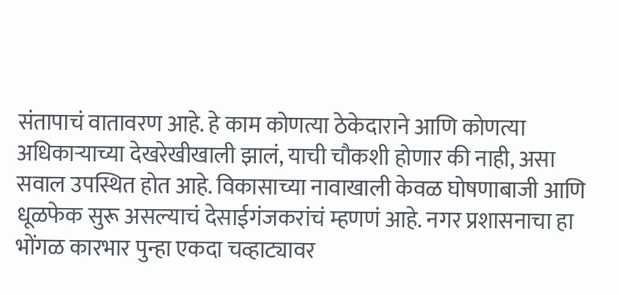संतापाचं वातावरण आहे. हे काम कोणत्या ठेकेदाराने आणि कोणत्या अधिकार्‍याच्या देखरेखीखाली झालं, याची चौकशी होणार की नाही, असा सवाल उपस्थित होत आहे. विकासाच्या नावाखाली केवळ घोषणाबाजी आणि धूळफेक सुरू असल्याचं देसाईगंजकरांचं म्हणणं आहे. नगर प्रशासनाचा हा भोंगळ कारभार पुन्हा एकदा चव्हाट्यावर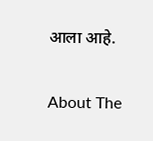आला आहे.

About The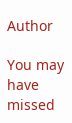Author

You may have missed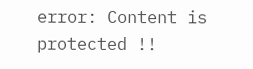error: Content is protected !!